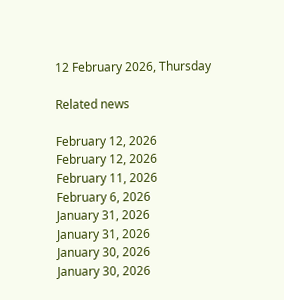12 February 2026, Thursday

Related news

February 12, 2026
February 12, 2026
February 11, 2026
February 6, 2026
January 31, 2026
January 31, 2026
January 30, 2026
January 30, 2026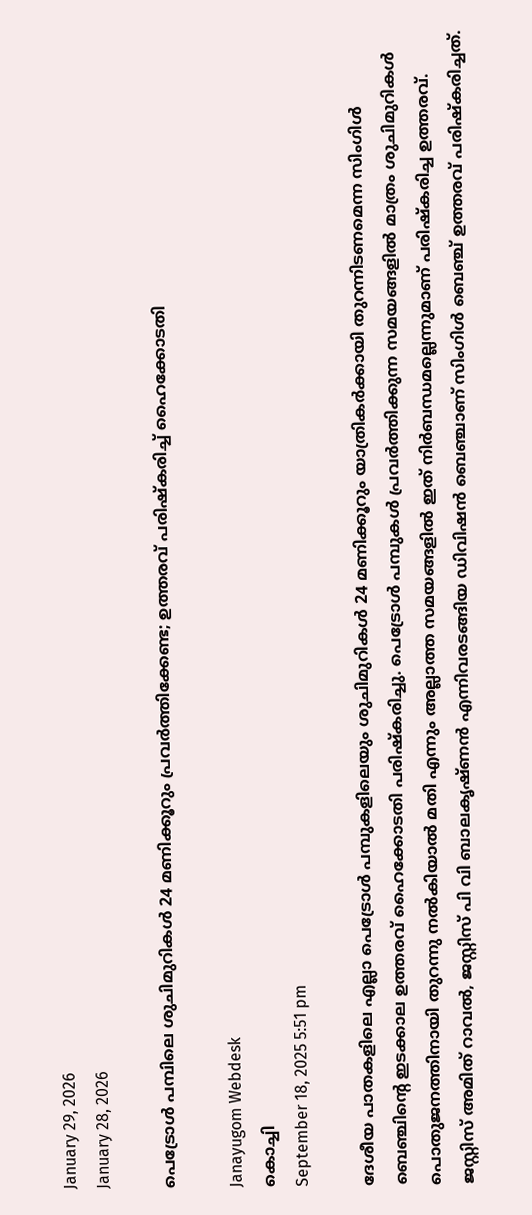January 29, 2026
January 28, 2026

പെട്രോള്‍ പമ്പിലെ ശുചിമുറികള്‍ 24 മണിക്കൂറും പ്രവര്‍ത്തിക്കേണ്ട; ഉത്തരവ് പരിഷ്‌കരിച്ച് ഹൈക്കോടതി

Janayugom Webdesk
കൊച്ചി
September 18, 2025 5:51 pm

ദേശീയ പാതകളിലെ എല്ലാ പെട്രോൾ പമ്പുകളിലെയും ശുചിമുറികൾ 24 മണിക്കൂറും യാത്രികർക്കായി തുറന്നിടണമെന്ന സിംഗിൾ ബെഞ്ചിൻ്റെ ഇടക്കാല ഉത്തരവ് ഹൈക്കോടതി പരിഷ്‌കരിച്ചു. പെട്രോൾ പമ്പുകൾ പ്രവർത്തിക്കുന്ന സമയങ്ങളിൽ മാത്രം ശുചിമുറികൾ പൊതുജനത്തിനായി തുറന്നു നൽകിയാൽ മതി എന്നും അല്ലാത്ത സമയങ്ങളിൽ ഇത് നിർബന്ധമല്ലെന്നുമാണ് പരിഷ്‌കരിച്ച ഉത്തരവ്. ജസ്റ്റിസ് അമിത് റാവൽ, ജസ്റ്റിസ് പി വി ബാലകൃഷ്ണൻ എന്നിവരടങ്ങിയ ഡിവിഷൻ ബെഞ്ചാണ് സിംഗിൾ ബെഞ്ച് ഉത്തരവ് പരിഷ്‌കരിച്ചത്.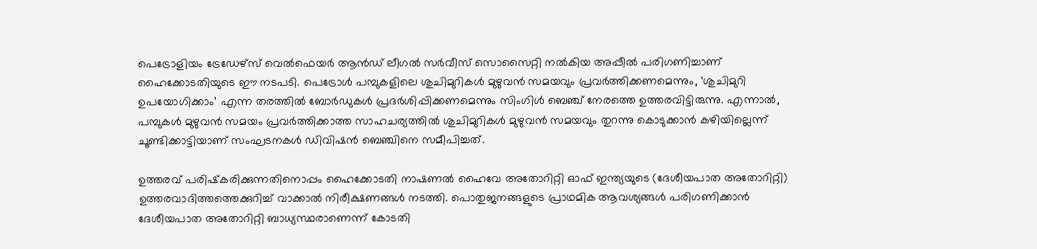പെട്രോളിയം ട്രേഡേഴ്‌സ് വെൽഫെയർ ആന്‍ഡ് ലീഗൽ സർവീസ് സൊസൈറ്റി നൽകിയ അപ്പീൽ പരിഗണിച്ചാണ് ഹൈക്കോടതിയുടെ ഈ നടപടി. പെട്രോൾ പമ്പുകളിലെ ശുചിമുറികൾ മുഴുവൻ സമയവും പ്രവർത്തിക്കണമെന്നും, ‘ശുചിമുറി ഉപയോഗിക്കാം’ എന്ന തരത്തിൽ ബോർഡുകൾ പ്രദർശിപ്പിക്കണമെന്നും സിംഗിൾ ബെഞ്ച് നേരത്തെ ഉത്തരവിട്ടിരുന്നു. എന്നാൽ, പമ്പുകൾ മുഴുവൻ സമയം പ്രവർത്തിക്കാത്ത സാഹചര്യത്തിൽ ശുചിമുറികൾ മുഴുവൻ സമയവും തുറന്നു കൊടുക്കാൻ കഴിയില്ലെന്ന് ചൂണ്ടിക്കാട്ടിയാണ് സംഘടനകൾ ഡിവിഷൻ ബെഞ്ചിനെ സമീപിച്ചത്.

ഉത്തരവ് പരിഷ്‌കരിക്കുന്നതിനൊപ്പം ഹൈക്കോടതി നാഷണൽ ഹൈവേ അതോറിറ്റി ഓഫ് ഇന്ത്യയുടെ (ദേശീയപാത അതോറിറ്റി) ഉത്തരവാദിത്തത്തെക്കുറിച്ച് വാക്കാൽ നിരീക്ഷണങ്ങൾ നടത്തി. പൊതുജനങ്ങളുടെ പ്രാഥമിക ആവശ്യങ്ങൾ പരിഗണിക്കാൻ ദേശീയപാത അതോറിറ്റി ബാധ്യസ്ഥരാണെന്ന് കോടതി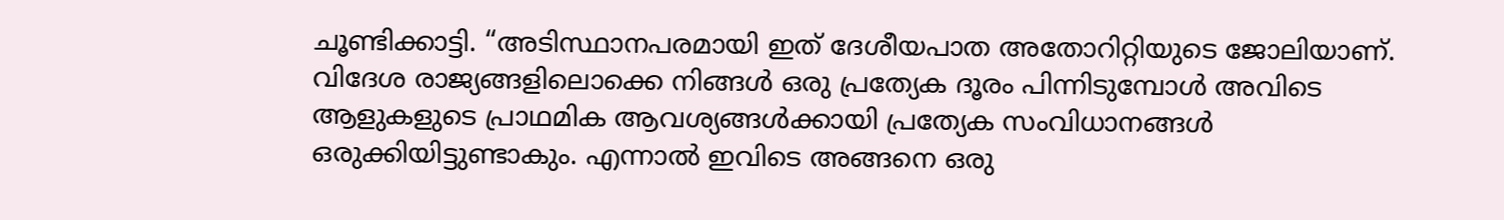ചൂണ്ടിക്കാട്ടി. “അടിസ്ഥാനപരമായി ഇത് ദേശീയപാത അതോറിറ്റിയുടെ ജോലിയാണ്. വിദേശ രാജ്യങ്ങളിലൊക്കെ നിങ്ങൾ ഒരു പ്രത്യേക ദൂരം പിന്നിടുമ്പോൾ അവിടെ ആളുകളുടെ പ്രാഥമിക ആവശ്യങ്ങൾക്കായി പ്രത്യേക സംവിധാനങ്ങൾ ഒരുക്കിയിട്ടുണ്ടാകും. എന്നാൽ ഇവിടെ അങ്ങനെ ഒരു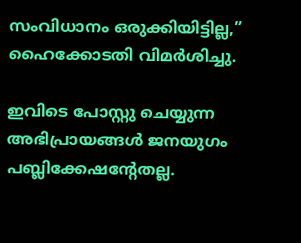സംവിധാനം ഒരുക്കിയിട്ടില്ല,” ഹൈക്കോടതി വിമർശിച്ചു.

ഇവിടെ പോസ്റ്റു ചെയ്യുന്ന അഭിപ്രായങ്ങള്‍ ജനയുഗം പബ്ലിക്കേഷന്റേതല്ല.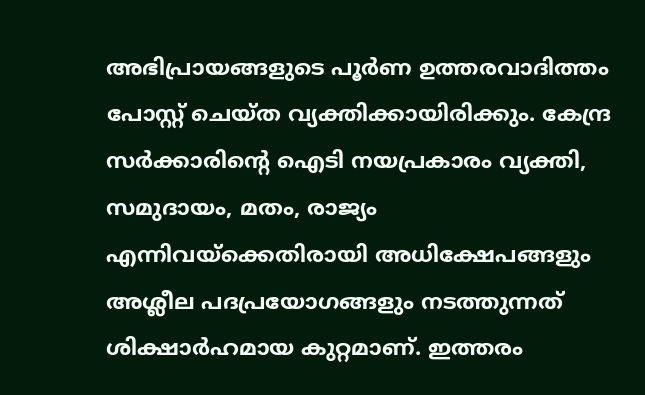അഭിപ്രായങ്ങളുടെ പൂര്‍ണ ഉത്തരവാദിത്തം പോസ്റ്റ് ചെയ്ത വ്യക്തിക്കായിരിക്കും. കേന്ദ്ര സര്‍ക്കാരിന്റെ ഐടി നയപ്രകാരം വ്യക്തി, സമുദായം, മതം, രാജ്യം എന്നിവയ്‌ക്കെതിരായി അധിക്ഷേപങ്ങളും അശ്ലീല പദപ്രയോഗങ്ങളും നടത്തുന്നത് ശിക്ഷാര്‍ഹമായ കുറ്റമാണ്. ഇത്തരം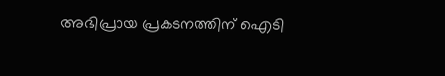അഭിപ്രായ പ്രകടനത്തിന് ഐടി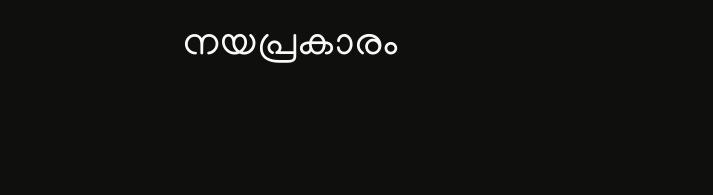നയപ്രകാരം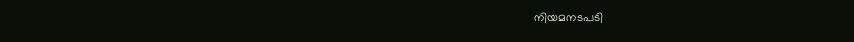നിയമനടപടി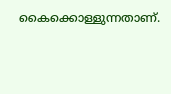കൈക്കൊള്ളുന്നതാണ്.